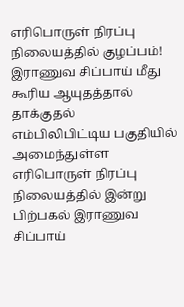எரிபொருள் நிரப்பு நிலையத்தில் குழப்பம்! இராணுவ சிப்பாய் மீது கூரிய ஆயுதத்தால் தாக்குதல்
எம்பிலிபிட்டிய பகுதியில் அமைந்துள்ள எரிபொருள் நிரப்பு நிலையத்தில் இன்று பிற்பகல் இராணுவ சிப்பாய்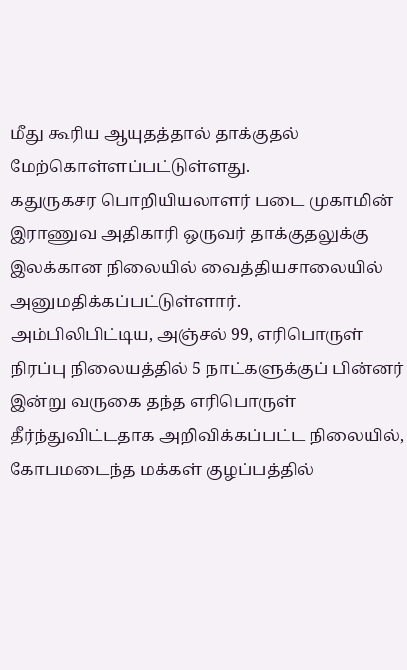மீது கூரிய ஆயுதத்தால் தாக்குதல் மேற்கொள்ளப்பட்டுள்ளது.
கதுருகசர பொறியியலாளர் படை முகாமின் இராணுவ அதிகாரி ஒருவர் தாக்குதலுக்கு இலக்கான நிலையில் வைத்தியசாலையில் அனுமதிக்கப்பட்டுள்ளார்.
அம்பிலிபிட்டிய, அஞ்சல் 99, எரிபொருள் நிரப்பு நிலையத்தில் 5 நாட்களுக்குப் பின்னர் இன்று வருகை தந்த எரிபொருள் தீர்ந்துவிட்டதாக அறிவிக்கப்பட்ட நிலையில், கோபமடைந்த மக்கள் குழப்பத்தில்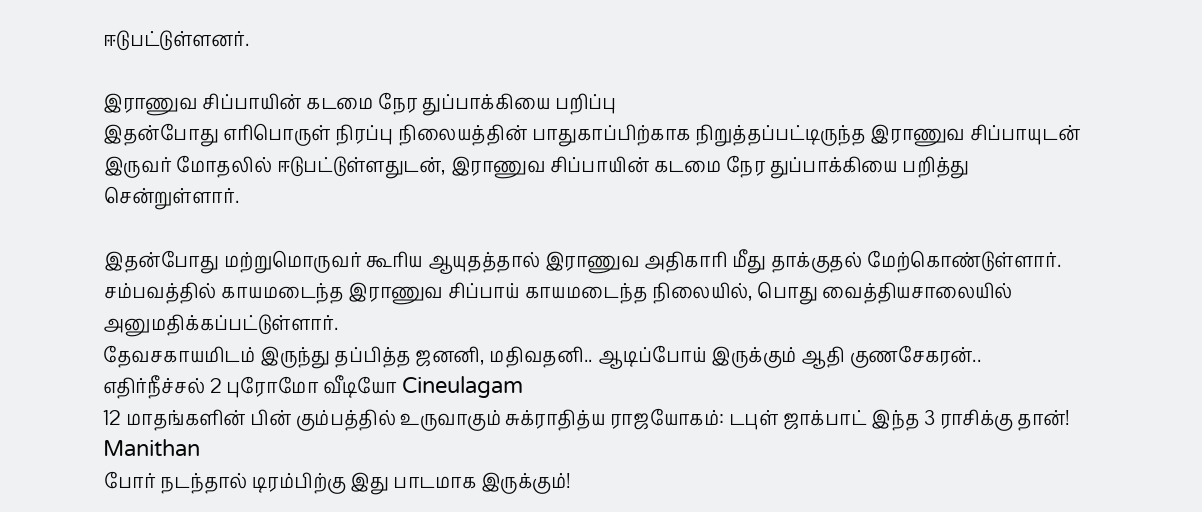ஈடுபட்டுள்ளனர்.

இராணுவ சிப்பாயின் கடமை நேர துப்பாக்கியை பறிப்பு
இதன்போது எரிபொருள் நிரப்பு நிலையத்தின் பாதுகாப்பிற்காக நிறுத்தப்பட்டிருந்த இராணுவ சிப்பாயுடன் இருவர் மோதலில் ஈடுபட்டுள்ளதுடன், இராணுவ சிப்பாயின் கடமை நேர துப்பாக்கியை பறித்து சென்றுள்ளார்.

இதன்போது மற்றுமொருவர் கூரிய ஆயுதத்தால் இராணுவ அதிகாரி மீது தாக்குதல் மேற்கொண்டுள்ளார்.
சம்பவத்தில் காயமடைந்த இராணுவ சிப்பாய் காயமடைந்த நிலையில், பொது வைத்தியசாலையில் அனுமதிக்கப்பட்டுள்ளார்.
தேவசகாயமிடம் இருந்து தப்பித்த ஜனனி, மதிவதனி.. ஆடிப்போய் இருக்கும் ஆதி குணசேகரன்.. எதிர்நீச்சல் 2 புரோமோ வீடியோ Cineulagam
12 மாதங்களின் பின் கும்பத்தில் உருவாகும் சுக்ராதித்ய ராஜயோகம்: டபுள் ஜாக்பாட் இந்த 3 ராசிக்கு தான்! Manithan
போர் நடந்தால் டிரம்பிற்கு இது பாடமாக இருக்கும்!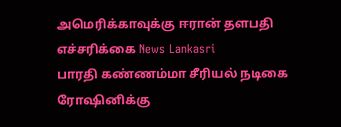அமெரிக்காவுக்கு ஈரான் தளபதி எச்சரிக்கை News Lankasri
பாரதி கண்ணம்மா சீரியல் நடிகை ரோஷினிக்கு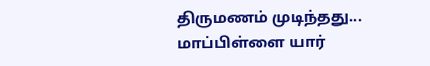திருமணம் முடிந்தது... மாப்பிள்ளை யார்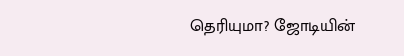தெரியுமா? ஜோடியின்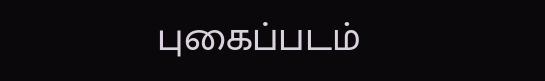புகைப்படம்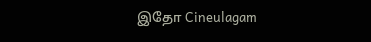இதோ Cineulagam